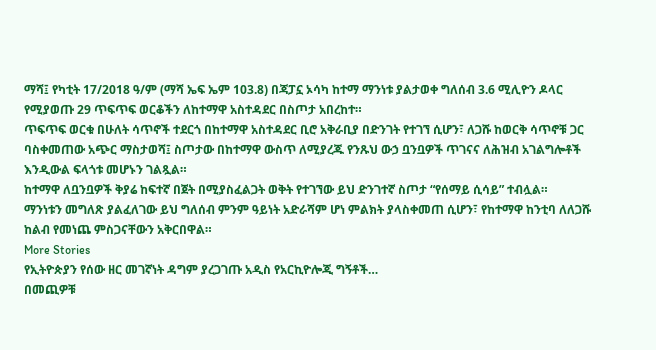ማሻ፤ የካቲት 17/2018 ዓ/ም (ማሻ ኤፍ ኤም 103.8) በጃፓኗ ኦሳካ ከተማ ማንነቱ ያልታወቀ ግለሰብ 3.6 ሚሊዮን ዶላር የሚያወጡ 29 ጥፍጥፍ ወርቆችን ለከተማዋ አስተዳደር በስጦታ አበረከተ።
ጥፍጥፍ ወርቁ በሁለት ሳጥኖች ተደርጎ በከተማዋ አስተዳደር ቢሮ አቅራቢያ በድንገት የተገኘ ሲሆን፣ ለጋሹ ከወርቅ ሳጥኖቹ ጋር ባስቀመጠው አጭር ማስታወሻ፤ ስጦታው በከተማዋ ውስጥ ለሚያረጁ የንጹህ ውኃ ቧንቧዎች ጥገናና ለሕዝብ አገልግሎቶች እንዲውል ፍላጎቱ መሆኑን ገልጿል።
ከተማዋ ለቧንቧዎች ቅያሬ ከፍተኛ በጀት በሚያስፈልጋት ወቅት የተገኘው ይህ ድንገተኛ ስጦታ “የሰማይ ሲሳይ” ተብሏል።
ማንነቱን መግለጽ ያልፈለገው ይህ ግለሰብ ምንም ዓይነት አድራሻም ሆነ ምልክት ያላስቀመጠ ሲሆን፣ የከተማዋ ከንቲባ ለለጋሹ ከልብ የመነጨ ምስጋናቸውን አቅርበዋል።
More Stories
የኢትዮጵያን የሰው ዘር መገኛነት ዳግም ያረጋገጡ አዲስ የአርኪዮሎጂ ግኝቶች…
በመጪዎቹ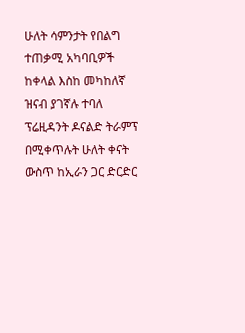ሁለት ሳምንታት የበልግ ተጠቃሚ አካባቢዎች ከቀላል እስከ መካከለኛ ዝናብ ያገኛሉ ተባለ
ፕሬዚዳንት ዶናልድ ትራምፕ በሚቀጥሉት ሁለት ቀናት ውስጥ ከኢራን ጋር ድርድር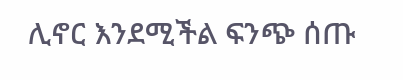ሊኖር እንደሚችል ፍንጭ ሰጡ